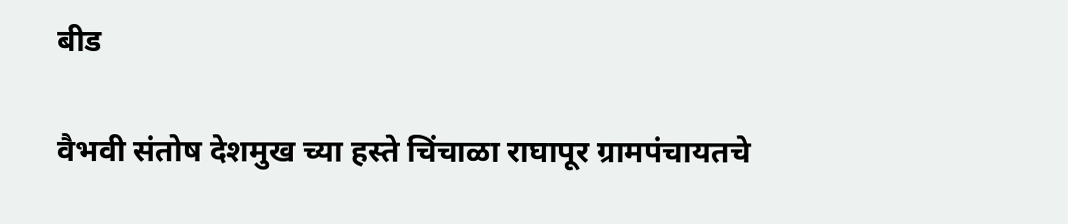बीड

वैभवी संतोष देशमुख च्या हस्ते चिंचाळा राघापूर ग्रामपंचायतचे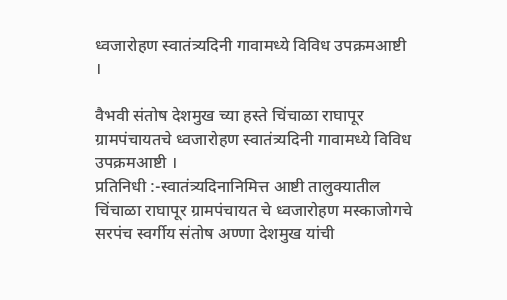ध्वजारोहण स्वातंत्र्यदिनी गावामध्ये विविध उपक्रमआष्टी ।

वैभवी संतोष देशमुख च्या हस्ते चिंचाळा राघापूर ग्रामपंचायतचे ध्वजारोहण स्वातंत्र्यदिनी गावामध्ये विविध उपक्रमआष्टी ।
प्रतिनिधी :-स्वातंत्र्यदिनानिमित्त आष्टी तालुक्यातील चिंचाळा राघापूर ग्रामपंचायत चे ध्वजारोहण मस्काजोगचे सरपंच स्वर्गीय संतोष अण्णा देशमुख यांची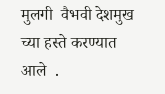मुलगी  वैभवी देशमुख च्या हस्ते करण्यात आले  .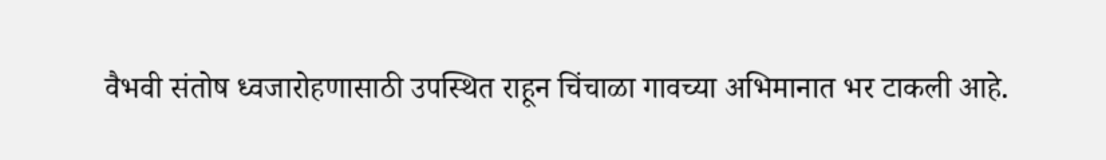वैभवी संतोष ध्वजारोहणासाठी उपस्थित राहून चिंचाळा गावच्या अभिमानात भर टाकली आहे.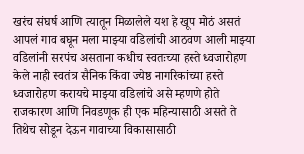खरंच संघर्ष आणि त्यातून मिळालेले यश हे खूप मोठं असतं  आपलं गाव बघून मला माझ्या वडिलांची आठवण आली माझ्या वडिलांनी सरपंच असताना कधीच स्वतःच्या हस्ते ध्वजारोहण केले नाही स्वतंत्र सैनिक किंवा ज्येष्ठ नागरिकांच्या हस्ते ध्वजारोहण करायचे माझ्या वडिलांचे असे म्हणणे होते राजकारण आणि निवडणूक ही एक महिन्यासाठी असते ते तिथेच सोडून देऊन गावाच्या विकासासाठी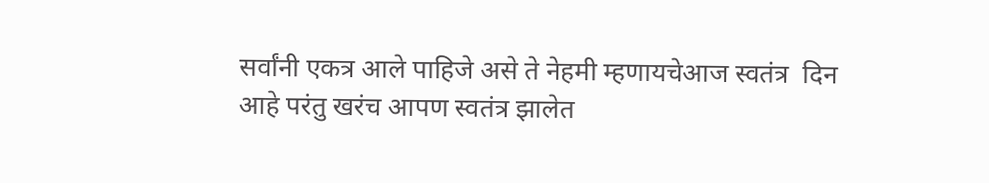सर्वांनी एकत्र आले पाहिजे असे ते नेहमी म्हणायचेआज स्वतंत्र  दिन आहे परंतु खरंच आपण स्वतंत्र झालेत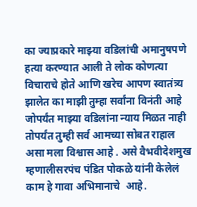का ज्याप्रकारे माझ्या वडिलांची अमानुषपणे हत्या करण्यात आली ते लोक कोणत्या विचाराचे होते आणि खरेच आपण स्वातंत्र्य झालेत का माझी तुम्हा सर्वांना विनंती आहे जोपर्यंत माझ्या वडिलांना न्याय मिळत नाही तोपर्यंत तुम्ही सर्व आमच्या सोबत राहाल असा मला विश्वास आहे . असे वैभवीदेशमुख म्हणालीसरपंच पंडित पोकळे यांनी केलेलं काम हे गावा अभिमानाचे  आहे.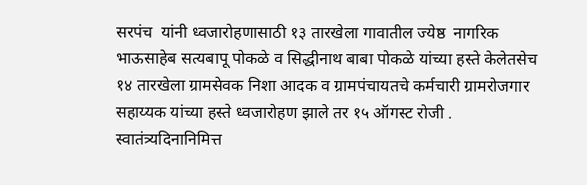सरपंच  यांनी ध्वजारोहणासाठी १३ तारखेला गावातील ज्येष्ठ  नागरिक भाऊसाहेब सत्यबापू पोकळे व सिद्धीनाथ बाबा पोकळे यांच्या हस्ते केलेतसेच १४ तारखेला ग्रामसेवक निशा आदक व ग्रामपंचायतचे कर्मचारी ग्रामरोजगार सहाय्यक यांच्या हस्ते ध्वजारोहण झाले तर १५ ऑगस्ट रोजी . स्वातंत्र्यदिनानिमित्त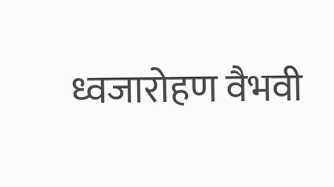ध्वजारोहण वैभवी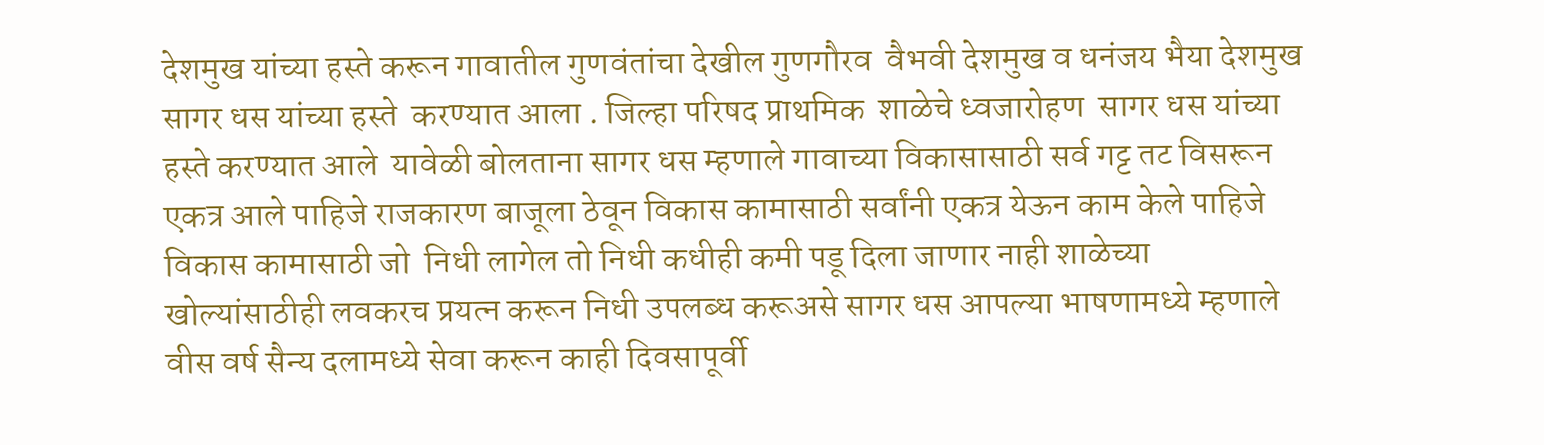देशमुख यांच्या हस्ते करून गावातील गुणवंतांचा देखील गुणगौरव  वैभवी देशमुख व धनंजय भैया देशमुख सागर धस यांच्या हस्ते  करण्यात आला . जिल्हा परिषद प्राथमिक  शाळेचे ध्वजारोहण  सागर धस यांच्या हस्ते करण्यात आले  यावेळी बोलताना सागर धस म्हणाले गावाच्या विकासासाठी सर्व गट्ट तट विसरून  एकत्र आले पाहिजे राजकारण बाजूला ठेवून विकास कामासाठी सर्वांनी एकत्र येऊन काम केले पाहिजे विकास कामासाठी जो  निधी लागेल तो निधी कधीही कमी पडू दिला जाणार नाही शाळेच्या खोल्यांसाठीही लवकरच प्रयत्न करून निधी उपलब्ध करूअसे सागर धस आपल्या भाषणामध्ये म्हणाले  वीस वर्ष सैन्य दलामध्ये सेवा करून काही दिवसापूर्वी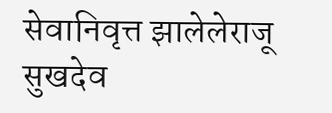सेवानिवृत्त झालेलेराजू सुखदेव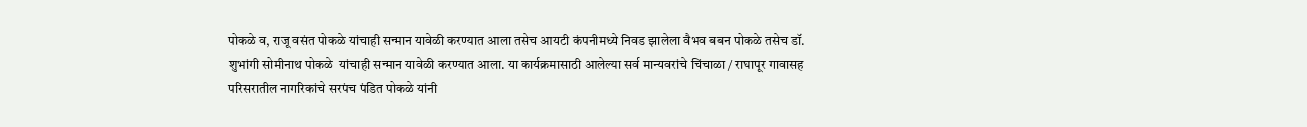पोकळे व, राजू वसंत पोकळे यांचाही सन्मान यावेळी करण्यात आला तसेच आयटी कंपनीमध्ये निवड झालेला वैभव बबन पोकळे तसेच डॉ. शुभांगी सोमीनाथ पोकळे  यांचाही सन्मान यावेळी करण्यात आला. या कार्यक्रमासाठी आलेल्या सर्व मान्यवरांचे चिंचाळा / राघापूर गावासह परिसरातील नागरिकांचे सरपंच पंडित पोकळे यांनी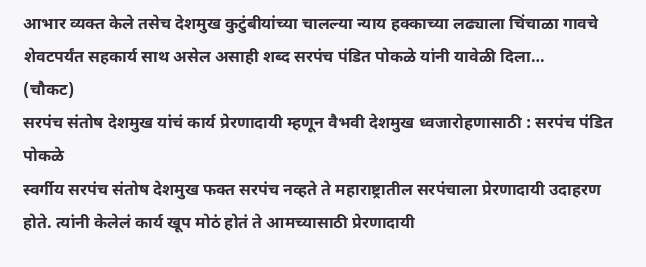आभार व्यक्त केले तसेच देशमुख कुटुंबीयांच्या चालल्या न्याय हक्काच्या लढ्याला चिंचाळा गावचे शेवटपर्यंत सहकार्य साथ असेल असाही शब्द सरपंच पंडित पोकळे यांनी यावेळी दिला…
(चौकट)
सरपंच संतोष देशमुख यांचं कार्य प्रेरणादायी म्हणून वैभवी देशमुख ध्वजारोहणासाठी : सरपंच पंडित पोकळे
स्वर्गीय सरपंच संतोष देशमुख फक्त सरपंच नव्हते ते महाराष्ट्रातील सरपंचाला प्रेरणादायी उदाहरण होते. त्यांनी केलेलं कार्य खूप मोठं होतं ते आमच्यासाठी प्रेरणादायी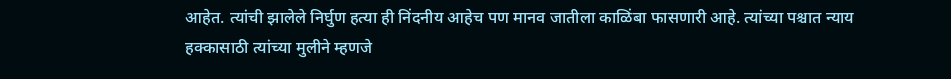आहेत. त्यांची झालेले निर्घुण हत्या ही निंदनीय आहेच पण मानव जातीला काळिंबा फासणारी आहे. त्यांच्या पश्चात न्याय हक्कासाठी त्यांच्या मुलीने म्हणजे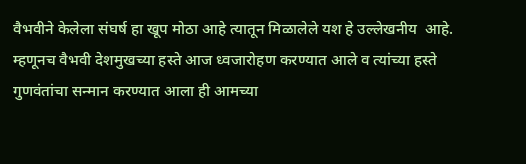वैभवीने केलेला संघर्ष हा खूप मोठा आहे त्यातून मिळालेले यश हे उल्लेखनीय  आहे. म्हणूनच वैभवी देशमुखच्या हस्ते आज ध्वजारोहण करण्यात आले व त्यांच्या हस्ते गुणवंतांचा सन्मान करण्यात आला ही आमच्या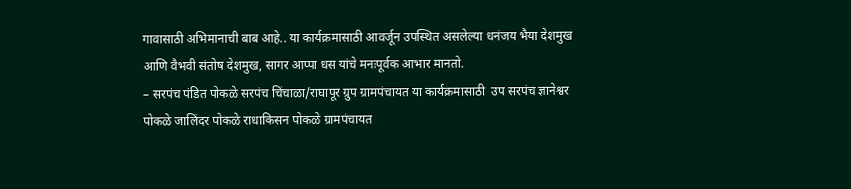गावासाठी अभिमानाची बाब आहे.. या कार्यक्रमासाठी आवर्जून उपस्थित असलेल्या धनंजय भैया देशमुख आणि वैभवी संतोष देशमुख, सागर आप्पा धस यांचे मनःपूर्वक आभार मानतो.
– सरपंच पंडित पोकळे सरपंच चिंचाळा/राघापूर ग्रुप ग्रामपंचायत या कार्यक्रमासाठी  उप सरपंच ज्ञानेश्वर पोकळे जालिंदर पोकळे राधाकिसन पोकळे ग्रामपंचायत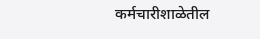कर्मचारीशाळेतील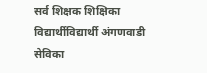सर्व शिक्षक शिक्षिका विद्यार्थीविद्यार्थी अंगणवाडी सेविका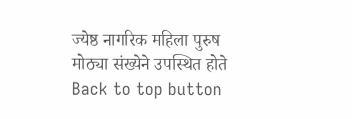ज्येष्ठ नागरिक महिला पुरुष मोठ्या संख्येने उपस्थित होते
Back to top button